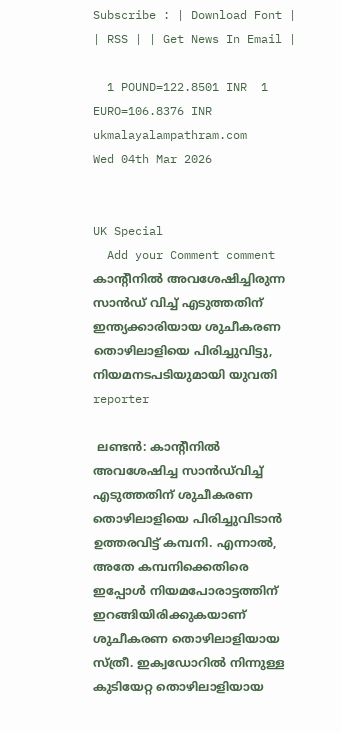Subscribe : | Download Font | | RSS | | Get News In Email |

  1 POUND=122.8501 INR  1 EURO=106.8376 INR
ukmalayalampathram.com
Wed 04th Mar 2026


UK Special
  Add your Comment comment
കാന്റീനില്‍ അവശേഷിച്ചിരുന്ന സാന്‍ഡ് വിച്ച് എടുത്തതിന് ഇന്ത്യക്കാരിയായ ശുചീകരണ തൊഴിലാളിയെ പിരിച്ചുവിട്ടു, നിയമനടപടിയുമായി യുവതി
reporter

 ലണ്ടന്‍: കാന്റീനില്‍ അവശേഷിച്ച സാന്‍ഡ്‌വിച്ച് എടുത്തതിന് ശുചീകരണ തൊഴിലാളിയെ പിരിച്ചുവിടാന്‍ ഉത്തരവിട്ട് കമ്പനി. എന്നാല്‍, അതേ കമ്പനിക്കെതിരെ ഇപ്പോള്‍ നിയമപോരാട്ടത്തിന് ഇറങ്ങിയിരിക്കുകയാണ് ശുചീകരണ തൊഴിലാളിയായ സ്ത്രീ. ഇക്വഡോറില്‍ നിന്നുള്ള കുടിയേറ്റ തൊഴിലാളിയായ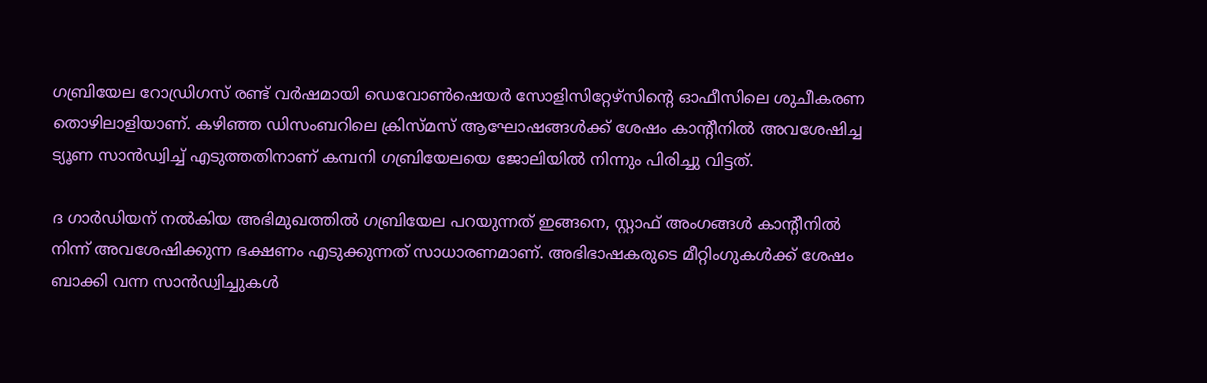ഗബ്രിയേല റോഡ്രിഗസ് രണ്ട് വര്‍ഷമായി ഡെവോണ്‍ഷെയര്‍ സോളിസിറ്റേഴ്സിന്റെ ഓഫീസിലെ ശുചീകരണ തൊഴിലാളിയാണ്. കഴിഞ്ഞ ഡിസംബറിലെ ക്രിസ്മസ് ആഘോഷങ്ങള്‍ക്ക് ശേഷം കാന്റീനില്‍ അവശേഷിച്ച ട്യൂണ സാന്‍ഡ്വിച്ച് എടുത്തതിനാണ് കമ്പനി ഗബ്രിയേലയെ ജോലിയില്‍ നിന്നും പിരിച്ചു വിട്ടത്.

ദ ഗാര്‍ഡിയന് നല്‍കിയ അഭിമുഖത്തില്‍ ഗബ്രിയേല പറയുന്നത് ഇങ്ങനെ, സ്റ്റാഫ് അംഗങ്ങള്‍ കാന്റീനില്‍ നിന്ന് അവശേഷിക്കുന്ന ഭക്ഷണം എടുക്കുന്നത് സാധാരണമാണ്. അഭിഭാഷകരുടെ മീറ്റിംഗുകള്‍ക്ക് ശേഷം ബാക്കി വന്ന സാന്‍ഡ്വിച്ചുകള്‍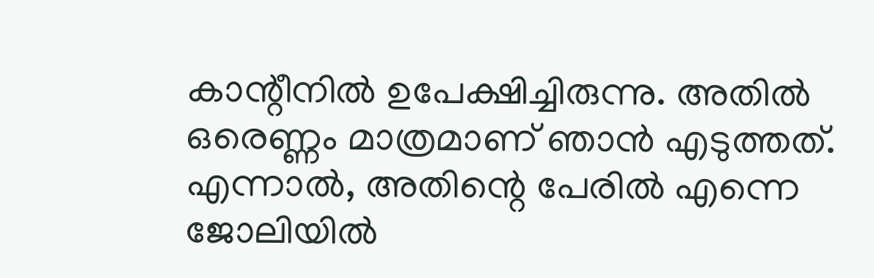കാന്റീനില്‍ ഉപേക്ഷിച്ചിരുന്നു. അതില്‍ ഒരെണ്ണം മാത്രമാണ് ഞാന്‍ എടുത്തത്. എന്നാല്‍, അതിന്റെ പേരില്‍ എന്നെ ജോലിയില്‍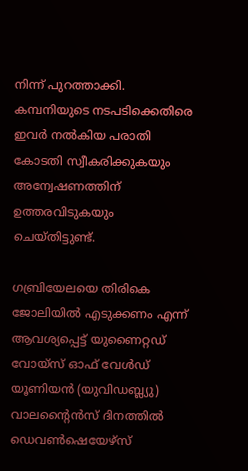നിന്ന് പുറത്താക്കി. കമ്പനിയുടെ നടപടിക്കെതിരെ ഇവര്‍ നല്‍കിയ പരാതി കോടതി സ്വീകരിക്കുകയും അന്വേഷണത്തിന് ഉത്തരവിടുകയും ചെയ്തിട്ടുണ്ട്.

ഗബ്രിയേലയെ തിരികെ ജോലിയില്‍ എടുക്കണം എന്ന് ആവശ്യപ്പെട്ട് യുണൈറ്റഡ് വോയ്സ് ഓഫ് വേള്‍ഡ് യൂണിയന്‍ (യുവിഡബ്ല്യു) വാലന്റൈന്‍സ് ദിനത്തില്‍ ഡെവണ്‍ഷെയേഴ്സ്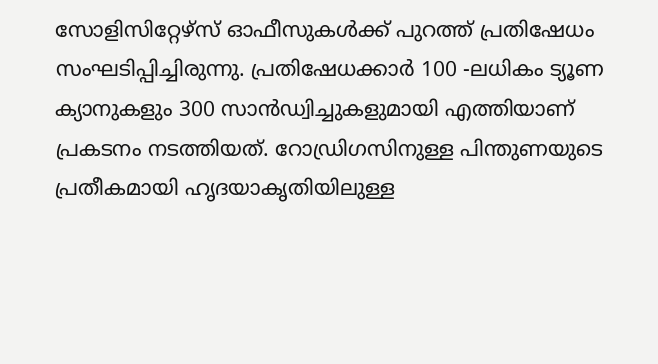സോളിസിറ്റേഴ്സ് ഓഫീസുകള്‍ക്ക് പുറത്ത് പ്രതിഷേധം സംഘടിപ്പിച്ചിരുന്നു. പ്രതിഷേധക്കാര്‍ 100 -ലധികം ട്യൂണ ക്യാനുകളും 300 സാന്‍ഡ്വിച്ചുകളുമായി എത്തിയാണ് പ്രകടനം നടത്തിയത്. റോഡ്രിഗസിനുള്ള പിന്തുണയുടെ പ്രതീകമായി ഹൃദയാകൃതിയിലുള്ള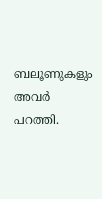ബലൂണുകളും അവര്‍ പറത്തി.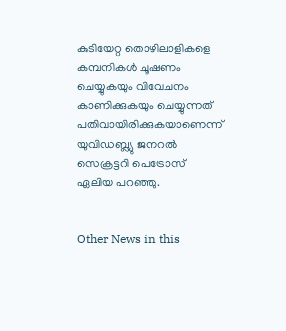കുടിയേറ്റ തൊഴിലാളികളെ കമ്പനികള്‍ ചൂഷണം ചെയ്യുകയും വിവേചനം കാണിക്കുകയും ചെയ്യുന്നത് പതിവായിരിക്കുകയാണെന്ന് യുവിഡബ്ല്യു ജനറല്‍ സെക്രട്ടറി പെട്രോസ് ഏലിയ പറഞ്ഞു.


Other News in this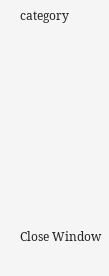category








Close Window